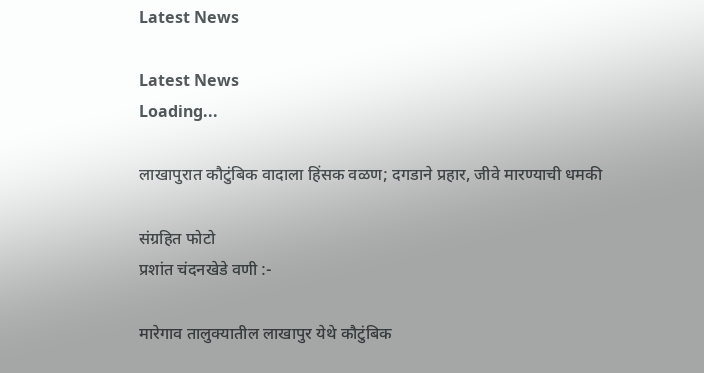Latest News

Latest News
Loading...

लाखापुरात कौटुंबिक वादाला हिंसक वळण; दगडाने प्रहार, जीवे मारण्याची धमकी

संग्रहित फोटो
प्रशांत चंदनखेडे वणी :-

मारेगाव तालुक्यातील लाखापुर येथे कौटुंबिक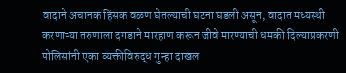वादाने अचानक हिंसक वळण घेतल्याची घटना घडली असून, वादात मध्यस्थी करणाऱ्या तरुणाला दगडाने मारहाण करून जीवे मारण्याची धमकी दिल्याप्रकरणी पोलिसांनी एका व्यक्तीविरुद्ध गुन्हा दाखल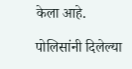केला आहे.

पोलिसांनी दिलेल्या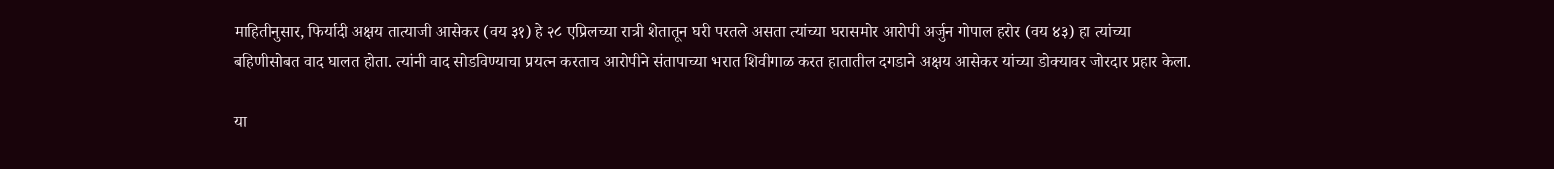माहितीनुसार, फिर्यादी अक्षय तात्याजी आसेकर (वय ३१) हे २८ एप्रिलच्या रात्री शेतातून घरी परतले असता त्यांच्या घरासमोर आरोपी अर्जुन गोपाल हरोर (वय ४३) हा त्यांच्या बहिणीसोबत वाद घालत होता. त्यांनी वाद सोडविण्याचा प्रयत्न करताच आरोपीने संतापाच्या भरात शिवीगाळ करत हातातील दगडाने अक्षय आसेकर यांच्या डोक्यावर जोरदार प्रहार केला.

या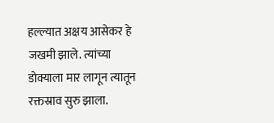हल्ल्यात अक्षय आसेकर हे जखमी झाले. त्यांच्या डोक्याला मार लागून त्यातून रक्तस्राव सुरु झाला.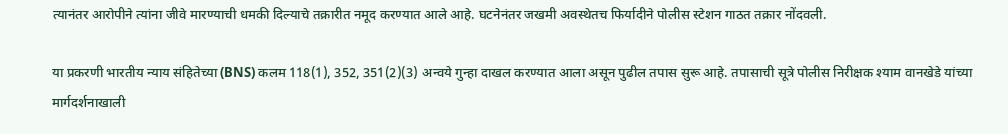त्यानंतर आरोपीने त्यांना जीवे मारण्याची धमकी दिल्याचे तक्रारीत नमूद करण्यात आले आहे. घटनेनंतर जखमी अवस्थेतच फिर्यादीने पोलीस स्टेशन गाठत तक्रार नोंदवली.

या प्रकरणी भारतीय न्याय संहितेच्या (BNS) कलम 118(1), 352, 351(2)(3) अन्वये गुन्हा दाखल करण्यात आला असून पुढील तपास सुरू आहे. तपासाची सूत्रे पोलीस निरीक्षक श्याम वानखेडे यांच्या मार्गदर्शनाखाली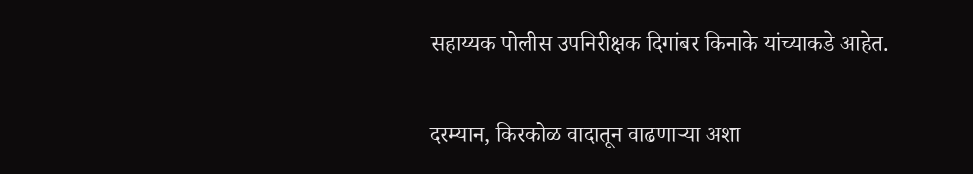सहाय्यक पोलीस उपनिरीक्षक दिगांबर किनाके यांच्याकडे आहेत.

दरम्यान, किरकोळ वादातून वाढणाऱ्या अशा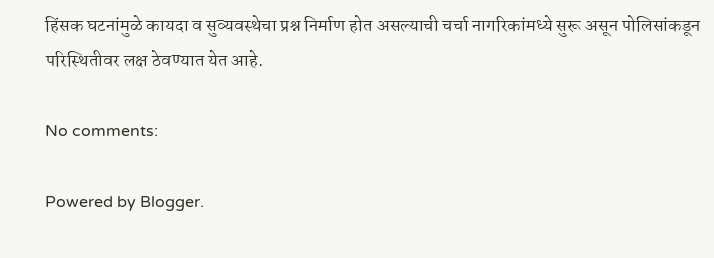हिंसक घटनांमुळे कायदा व सुव्यवस्थेचा प्रश्न निर्माण होत असल्याची चर्चा नागरिकांमध्ये सुरू असून पोलिसांकडून परिस्थितीवर लक्ष ठेवण्यात येत आहे.

No comments:

Powered by Blogger.